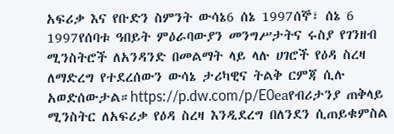አፍሪቃ እና የቡድን ስምንት ውሳኔ6 ሰኔ 1997ሰኞ፣ ሰኔ 6 1997የሰባቱ ዓበይት ምዕራባውያን መንግሥታትና ሩስያ የገንዘብ ሚንስትሮች ለአንዳንድ በመልማት ላይ ላሉ ሀገሮች የዕዳ ስረዛ ለማድረግ የተደረሰውን ውሳኔ ታሪካዊና ትልቅ ርምጃ ሲሉ አወድሰውታል።https://p.dw.com/p/E0eaየብሪታንያ ጠቅላይ ሚንስትር ለአፍሪቃ የዕዳ ስረዛ እንዲደረግ በለንደን ሲጠይቁምስል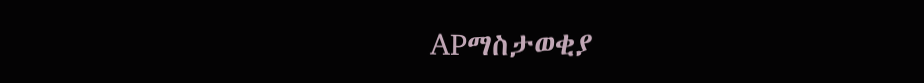APማስታወቂያ